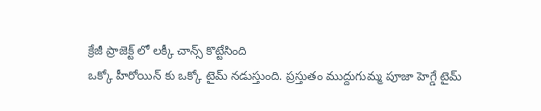క్రేజీ ప్రాజెక్ట్ లో లక్కీ చాన్స్ కొట్టేసింది
ఒక్కో హీరోయిన్ కు ఒక్కో టైమ్ నడుస్తుంది. ప్రస్తుతం ముద్దుగుమ్మ పూజా హెగ్డే టైమ్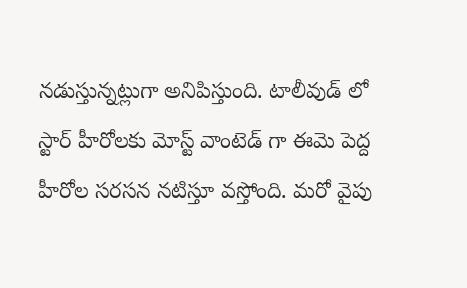నడుస్తున్నట్లుగా అనిపిస్తుంది. టాలీవుడ్ లో స్టార్ హీరోలకు మోస్ట్ వాంటెడ్ గా ఈమె పెద్ద హీరోల సరసన నటిస్తూ వస్తోంది. మరో వైపు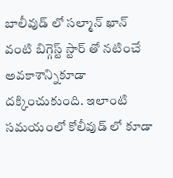బాలీవుడ్ లో సల్మాన్ ఖాన్ వంటి బిగ్గెస్ట్ స్టార్ తో నటించే అవకాశాన్నికూడా దక్కించుకుంది. ఇలాంటి సమయంలో కోలీవుడ్ లో కూడా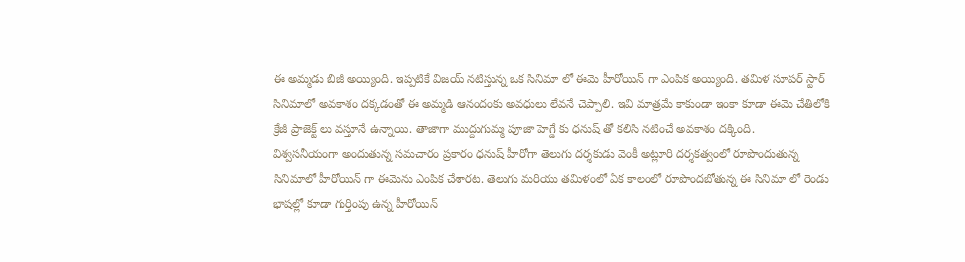ఈ అమ్మడు బిజీ అయ్యింది. ఇప్పటికే విజయ్ నటిస్తున్న ఒక సినిమా లో ఈమె హీరోయిన్ గా ఎంపిక అయ్యింది. తమిళ సూపర్ స్టార్ సినిమాలో అవకాశం దక్కడంతో ఈ అమ్మడి ఆనందంకు అవధులు లేవనే చెప్పాలి. ఇవి మాత్రమే కాకుండా ఇంకా కూడా ఈమె చేతిలోకి క్రేజీ ప్రాజెక్ట్ లు వస్తూనే ఉన్నాయి. తాజాగా ముద్దుగుమ్మ పూజా హెగ్డే కు ధనుష్ తో కలిసి నటించే అవకాశం దక్కింది.
విశ్వసనీయంగా అందుతున్న సమచారం ప్రకారం ధనుష్ హీరోగా తెలుగు దర్శకుడు వెంకీ అట్లూరి దర్శకత్వంలో రూపొందుతున్న సినిమాలో హీరోయిన్ గా ఈమెను ఎంపిక చేశారట. తెలుగు మరియు తమిళంలో ఏక కాలంలో రూపొందబోతున్న ఈ సినిమా లో రెండు భాషల్లో కూడా గుర్తింపు ఉన్న హీరోయిన్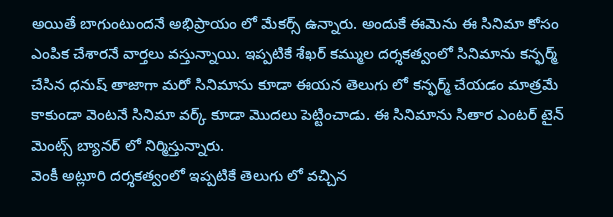అయితే బాగుంటుందనే అభిప్రాయం లో మేకర్స్ ఉన్నారు. అందుకే ఈమెను ఈ సినిమా కోసం ఎంపిక చేశారనే వార్తలు వస్తున్నాయి. ఇప్పటికే శేఖర్ కమ్ముల దర్శకత్వంలో సినిమాను కన్ఫర్మ్ చేసిన ధనుష్ తాజాగా మరో సినిమాను కూడా ఈయన తెలుగు లో కన్ఫర్మ్ చేయడం మాత్రమే కాకుండా వెంటనే సినిమా వర్క్ కూడా మొదలు పెట్టించాడు. ఈ సినిమాను సితార ఎంటర్ టైన్ మెంట్స్ బ్యానర్ లో నిర్మిస్తున్నారు.
వెంకీ అట్లూరి దర్శకత్వంలో ఇప్పటికే తెలుగు లో వచ్చిన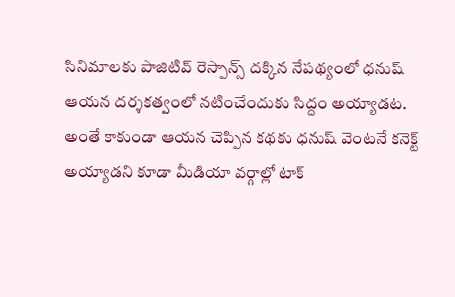సినిమాలకు పాజిటివ్ రెస్పాన్స్ దక్కిన నేపథ్యంలో ధనుష్ ఆయన దర్శకత్వంలో నటించేందుకు సిద్దం అయ్యాడట. అంతే కాకుండా ఆయన చెప్పిన కథకు ధనుష్ వెంటనే కనెక్ట్ అయ్యాడని కూడా మీడియా వర్గాల్లో టాక్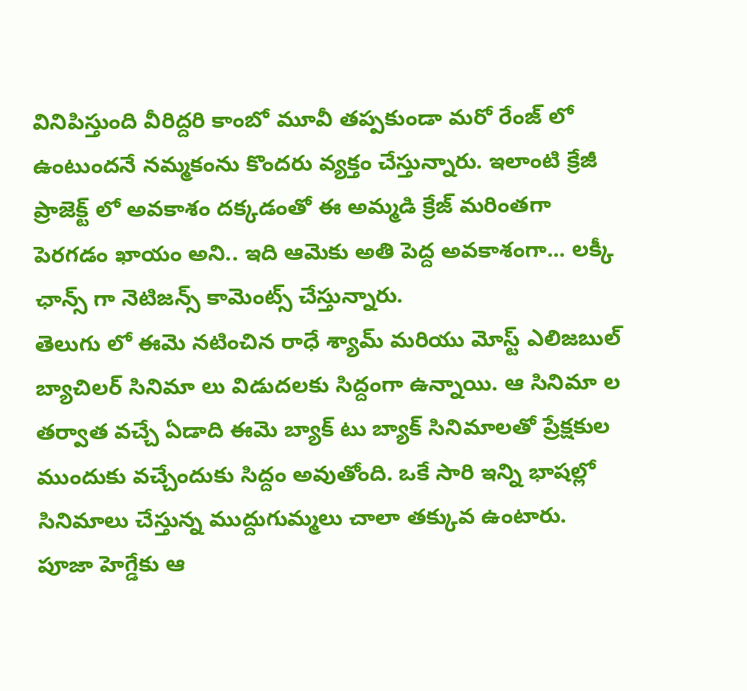వినిపిస్తుంది వీరిద్దరి కాంబో మూవీ తప్పకుండా మరో రేంజ్ లో ఉంటుందనే నమ్మకంను కొందరు వ్యక్తం చేస్తున్నారు. ఇలాంటి క్రేజీ ప్రాజెక్ట్ లో అవకాశం దక్కడంతో ఈ అమ్మడి క్రేజ్ మరింతగా పెరగడం ఖాయం అని.. ఇది ఆమెకు అతి పెద్ద అవకాశంగా... లక్కీ ఛాన్స్ గా నెటిజన్స్ కామెంట్స్ చేస్తున్నారు.
తెలుగు లో ఈమె నటించిన రాధే శ్యామ్ మరియు మోస్ట్ ఎలిజబుల్ బ్యాచిలర్ సినిమా లు విడుదలకు సిద్దంగా ఉన్నాయి. ఆ సినిమా ల తర్వాత వచ్చే ఏడాది ఈమె బ్యాక్ టు బ్యాక్ సినిమాలతో ప్రేక్షకుల ముందుకు వచ్చేందుకు సిద్దం అవుతోంది. ఒకే సారి ఇన్ని భాషల్లో సినిమాలు చేస్తున్న ముద్దుగుమ్మలు చాలా తక్కువ ఉంటారు. పూజా హెగ్డేకు ఆ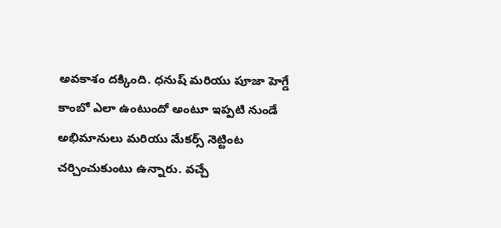అవకాశం దక్కింది. ధనుష్ మరియు పూజా హెగ్డే కాంబో ఎలా ఉంటుందో అంటూ ఇప్పటి నుండే అభిమానులు మరియు మేకర్స్ నెట్టింట చర్చించుకుంటు ఉన్నారు. వచ్చే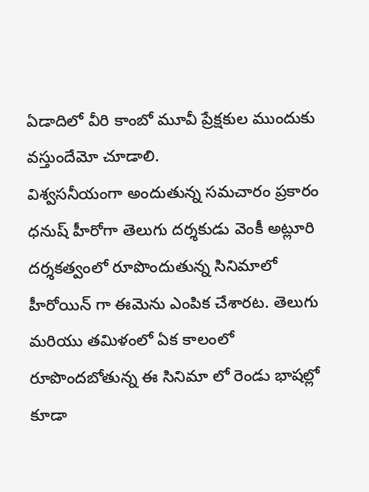ఏడాదిలో వీరి కాంబో మూవీ ప్రేక్షకుల ముందుకు వస్తుందేమో చూడాలి.
విశ్వసనీయంగా అందుతున్న సమచారం ప్రకారం ధనుష్ హీరోగా తెలుగు దర్శకుడు వెంకీ అట్లూరి దర్శకత్వంలో రూపొందుతున్న సినిమాలో హీరోయిన్ గా ఈమెను ఎంపిక చేశారట. తెలుగు మరియు తమిళంలో ఏక కాలంలో రూపొందబోతున్న ఈ సినిమా లో రెండు భాషల్లో కూడా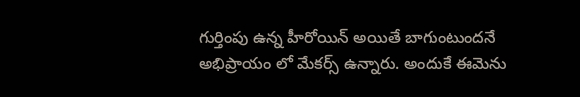గుర్తింపు ఉన్న హీరోయిన్ అయితే బాగుంటుందనే అభిప్రాయం లో మేకర్స్ ఉన్నారు. అందుకే ఈమెను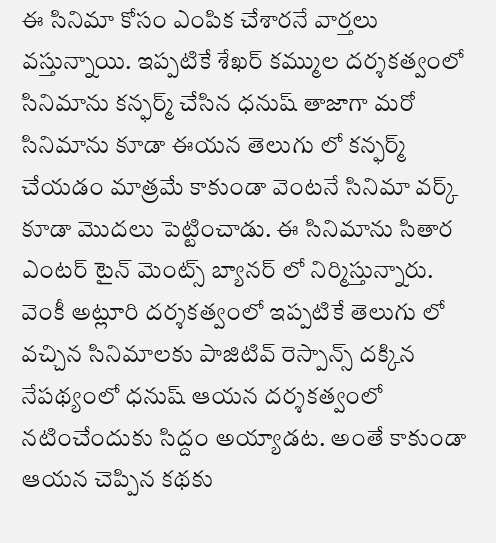ఈ సినిమా కోసం ఎంపిక చేశారనే వార్తలు వస్తున్నాయి. ఇప్పటికే శేఖర్ కమ్ముల దర్శకత్వంలో సినిమాను కన్ఫర్మ్ చేసిన ధనుష్ తాజాగా మరో సినిమాను కూడా ఈయన తెలుగు లో కన్ఫర్మ్ చేయడం మాత్రమే కాకుండా వెంటనే సినిమా వర్క్ కూడా మొదలు పెట్టించాడు. ఈ సినిమాను సితార ఎంటర్ టైన్ మెంట్స్ బ్యానర్ లో నిర్మిస్తున్నారు.
వెంకీ అట్లూరి దర్శకత్వంలో ఇప్పటికే తెలుగు లో వచ్చిన సినిమాలకు పాజిటివ్ రెస్పాన్స్ దక్కిన నేపథ్యంలో ధనుష్ ఆయన దర్శకత్వంలో నటించేందుకు సిద్దం అయ్యాడట. అంతే కాకుండా ఆయన చెప్పిన కథకు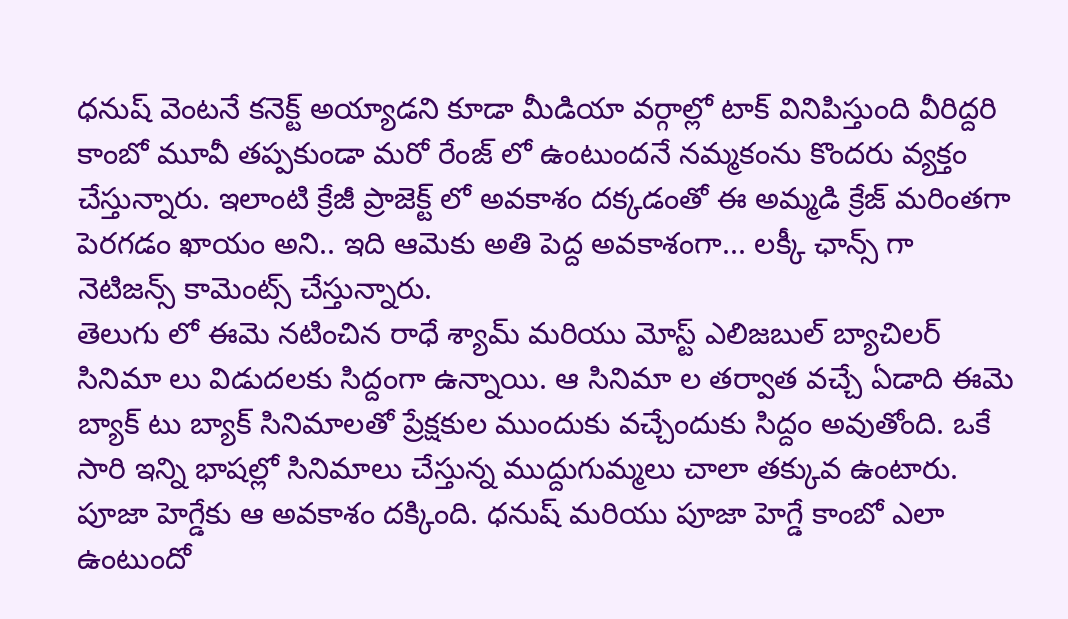ధనుష్ వెంటనే కనెక్ట్ అయ్యాడని కూడా మీడియా వర్గాల్లో టాక్ వినిపిస్తుంది వీరిద్దరి కాంబో మూవీ తప్పకుండా మరో రేంజ్ లో ఉంటుందనే నమ్మకంను కొందరు వ్యక్తం చేస్తున్నారు. ఇలాంటి క్రేజీ ప్రాజెక్ట్ లో అవకాశం దక్కడంతో ఈ అమ్మడి క్రేజ్ మరింతగా పెరగడం ఖాయం అని.. ఇది ఆమెకు అతి పెద్ద అవకాశంగా... లక్కీ ఛాన్స్ గా నెటిజన్స్ కామెంట్స్ చేస్తున్నారు.
తెలుగు లో ఈమె నటించిన రాధే శ్యామ్ మరియు మోస్ట్ ఎలిజబుల్ బ్యాచిలర్ సినిమా లు విడుదలకు సిద్దంగా ఉన్నాయి. ఆ సినిమా ల తర్వాత వచ్చే ఏడాది ఈమె బ్యాక్ టు బ్యాక్ సినిమాలతో ప్రేక్షకుల ముందుకు వచ్చేందుకు సిద్దం అవుతోంది. ఒకే సారి ఇన్ని భాషల్లో సినిమాలు చేస్తున్న ముద్దుగుమ్మలు చాలా తక్కువ ఉంటారు. పూజా హెగ్డేకు ఆ అవకాశం దక్కింది. ధనుష్ మరియు పూజా హెగ్డే కాంబో ఎలా ఉంటుందో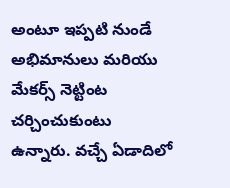అంటూ ఇప్పటి నుండే అభిమానులు మరియు మేకర్స్ నెట్టింట చర్చించుకుంటు ఉన్నారు. వచ్చే ఏడాదిలో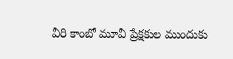వీరి కాంబో మూవీ ప్రేక్షకుల ముందుకు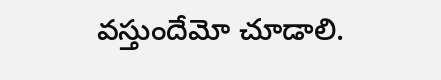వస్తుందేమో చూడాలి.